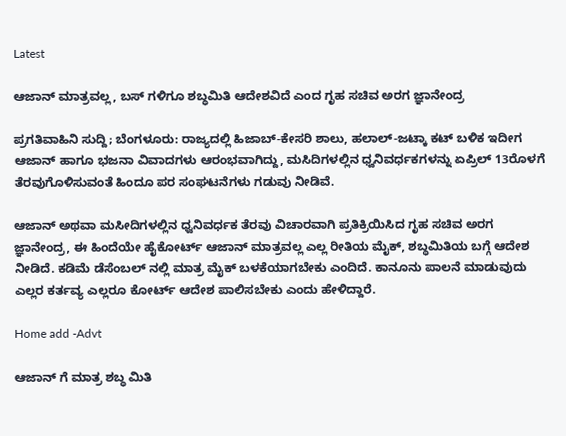Latest

ಆಜಾನ್ ಮಾತ್ರವಲ್ಲ, ಬಸ್ ಗಳಿಗೂ ಶಬ್ಧಮಿತಿ ಆದೇಶವಿದೆ ಎಂದ ಗೃಹ ಸಚಿವ ಅರಗ ಜ್ಞಾನೇಂದ್ರ

ಪ್ರಗತಿವಾಹಿನಿ ಸುದ್ದಿ; ಬೆಂಗಳೂರು: ರಾಜ್ಯದಲ್ಲಿ ಹಿಜಾಬ್-ಕೇಸರಿ ಶಾಲು, ಹಲಾಲ್-ಜಟ್ಕಾ ಕಟ್ ಬಳಿಕ ಇದೀಗ ಆಜಾನ್ ಹಾಗೂ ಭಜನಾ ವಿವಾದಗಳು ಆರಂಭವಾಗಿದ್ದು, ಮಸಿದಿಗಳಲ್ಲಿನ ಧ್ವನಿವರ್ಧಕಗಳನ್ನು ಏಪ್ರಿಲ್ 13ರೊಳಗೆ ತೆರವುಗೊಳಿಸುವಂತೆ ಹಿಂದೂ ಪರ ಸಂಘಟನೆಗಳು ಗಡುವು ನೀಡಿವೆ.

ಆಜಾನ್ ಅಥವಾ ಮಸೀದಿಗಳಲ್ಲಿನ ಧ್ವನಿವರ್ಧಕ ತೆರವು ವಿಚಾರವಾಗಿ ಪ್ರತಿಕ್ರಿಯಿಸಿದ ಗೃಹ ಸಚಿವ ಅರಗ ಜ್ಞಾನೇಂದ್ರ, ಈ ಹಿಂದೆಯೇ ಹೈಕೋರ್ಟ್ ಆಜಾನ್ ಮಾತ್ರವಲ್ಲ ಎಲ್ಲ ರೀತಿಯ ಮೈಕ್, ಶಬ್ಧಮಿತಿಯ ಬಗ್ಗೆ ಆದೇಶ ನೀಡಿದೆ. ಕಡಿಮೆ ಡೆಸೆಂಬಲ್ ನಲ್ಲಿ ಮಾತ್ರ ಮೈಕ್ ಬಳಕೆಯಾಗಬೇಕು ಎಂದಿದೆ. ಕಾನೂನು ಪಾಲನೆ ಮಾಡುವುದು ಎಲ್ಲರ ಕರ್ತವ್ಯ ಎಲ್ಲರೂ ಕೋರ್ಟ್ ಆದೇಶ ಪಾಲಿಸಬೇಕು ಎಂದು ಹೇಳಿದ್ದಾರೆ.

Home add -Advt

ಆಜಾನ್ ಗೆ ಮಾತ್ರ ಶಬ್ಧ ಮಿತಿ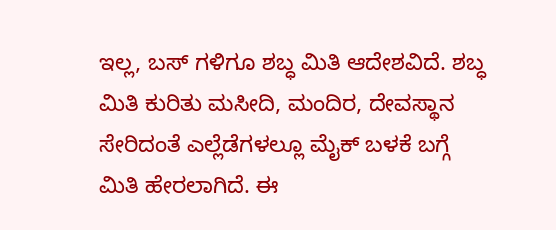ಇಲ್ಲ, ಬಸ್ ಗಳಿಗೂ ಶಬ್ಧ ಮಿತಿ ಆದೇಶವಿದೆ. ಶಬ್ಧ ಮಿತಿ ಕುರಿತು ಮಸೀದಿ, ಮಂದಿರ, ದೇವಸ್ಥಾನ ಸೇರಿದಂತೆ ಎಲ್ಲೆಡೆಗಳಲ್ಲೂ ಮೈಕ್ ಬಳಕೆ ಬಗ್ಗೆ ಮಿತಿ ಹೇರಲಾಗಿದೆ. ಈ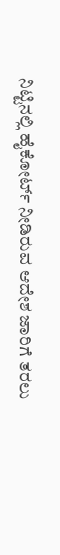ನಿಟ್ಟಿನಲ್ಲಿ ಹೈಕೋರ್ಟ್ ನೀಡಿರುವ ಆದೇಶ ಜಾರಿಗೆ ತರಲು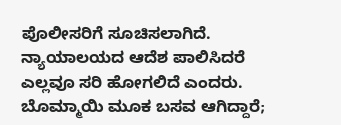ಪೊಲೀಸರಿಗೆ ಸೂಚಿಸಲಾಗಿದೆ. ನ್ಯಾಯಾಲಯದ ಆದೆಶ ಪಾಲಿಸಿದರೆ ಎಲ್ಲವೂ ಸರಿ ಹೋಗಲಿದೆ ಎಂದರು.
ಬೊಮ್ಮಾಯಿ ಮೂಕ ಬಸವ ಆಗಿದ್ದಾರೆ;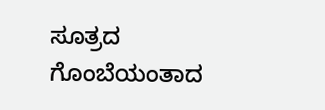ಸೂತ್ರದ ಗೊಂಬೆಯಂತಾದ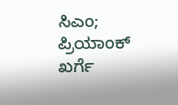ಸಿಎಂ; ಪ್ರಿಯಾಂಕ್ ಖರ್ಗೆ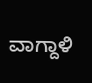ವಾಗ್ದಾಳಿ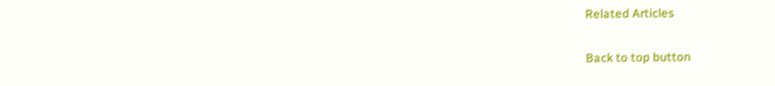Related Articles

Back to top button